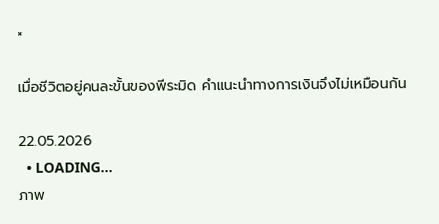×

เมื่อชีวิตอยู่คนละขั้นของพีระมิด คำแนะนำทางการเงินจึงไม่เหมือนกัน

22.05.2026
  • LOADING...
ภาพ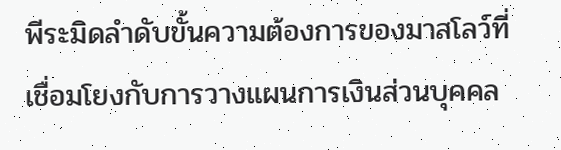พีระมิดลำดับขั้นความต้องการของมาสโลว์ที่เชื่อมโยงกับการวางแผนการเงินส่วนบุคคล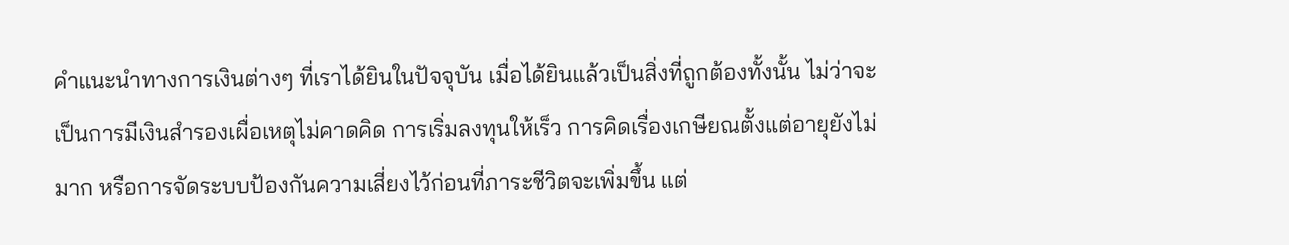คำแนะนำทางการเงินต่างๆ ที่เราได้ยินในปัจจุบัน เมื่อได้ยินแล้วเป็นสิ่งที่ถูกต้องทั้งนั้น ไม่ว่าจะเป็นการมีเงินสำรองเผื่อเหตุไม่คาดคิด การเริ่มลงทุนให้เร็ว การคิดเรื่องเกษียณตั้งแต่อายุยังไม่มาก หรือการจัดระบบป้องกันความเสี่ยงไว้ก่อนที่ภาระชีวิตจะเพิ่มขึ้น แต่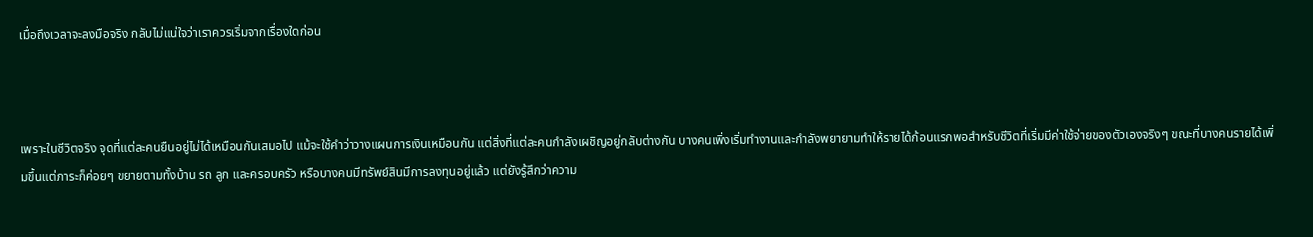เมื่อถึงเวลาจะลงมือจริง กลับไม่แน่ใจว่าเราควรเริ่มจากเรื่องใดก่อน



เพราะในชีวิตจริง จุดที่แต่ละคนยืนอยู่ไม่ได้เหมือนกันเสมอไป แม้จะใช้คำว่าวางแผนการเงินเหมือนกัน แต่สิ่งที่แต่ละคนกำลังเผชิญอยู่กลับต่างกัน บางคนเพิ่งเริ่มทำงานและกำลังพยายามทำให้รายได้ก้อนแรกพอสำหรับชีวิตที่เริ่มมีค่าใช้จ่ายของตัวเองจริงๆ ขณะที่บางคนรายได้เพิ่มขึ้นแต่ภาระก็ค่อยๆ ขยายตามทั้งบ้าน รถ ลูก และครอบครัว หรือบางคนมีทรัพย์สินมีการลงทุนอยู่แล้ว แต่ยังรู้สึกว่าความ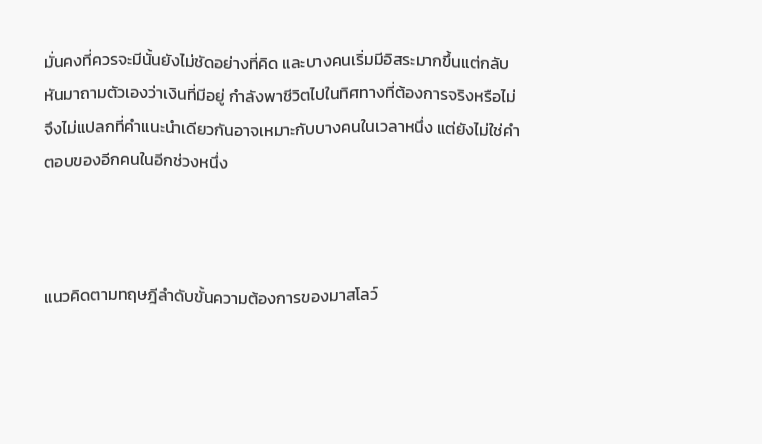มั่นคงที่ควรจะมีนั้นยังไม่ชัดอย่างที่คิด และบางคนเริ่มมีอิสระมากขึ้นแต่กลับหันมาถามตัวเองว่าเงินที่มีอยู่ กำลังพาชีวิตไปในทิศทางที่ต้องการจริงหรือไม่ จึงไม่แปลกที่คำแนะนำเดียวกันอาจเหมาะกับบางคนในเวลาหนึ่ง แต่ยังไม่ใช่คำตอบของอีกคนในอีกช่วงหนึ่ง



แนวคิดตามทฤษฎีลำดับขั้นความต้องการของมาสโลว์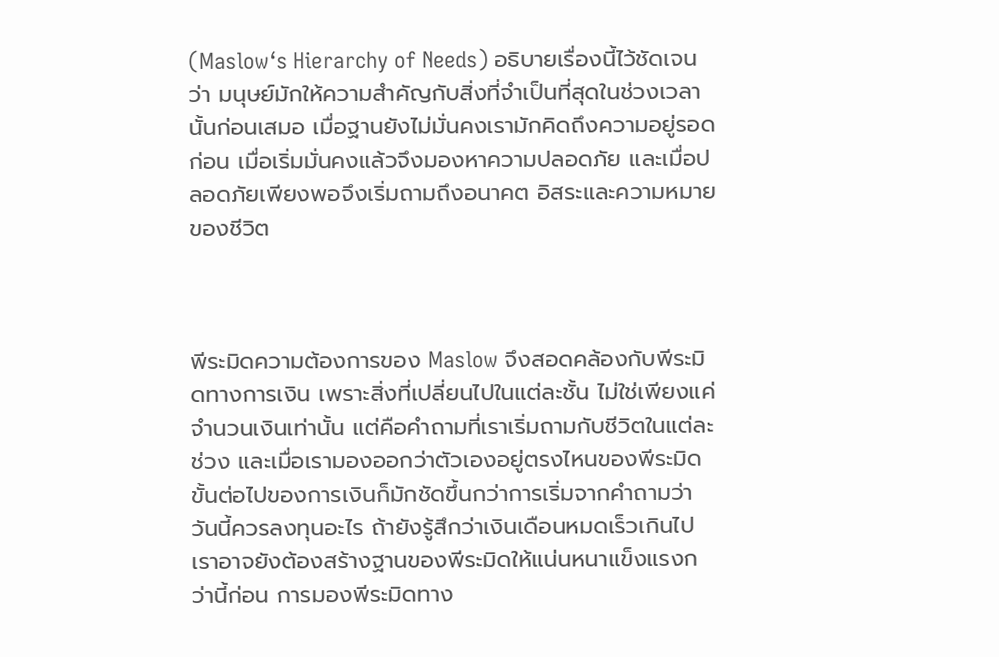(Maslow‘s Hierarchy of Needs) อธิบายเรื่องนี้ไว้ชัดเจนว่า มนุษย์มักให้ความสำคัญกับสิ่งที่จำเป็นที่สุดในช่วงเวลานั้นก่อนเสมอ เมื่อฐานยังไม่มั่นคงเรามักคิดถึงความอยู่รอดก่อน เมื่อเริ่มมั่นคงแล้วจึงมองหาความปลอดภัย และเมื่อปลอดภัยเพียงพอจึงเริ่มถามถึงอนาคต อิสระและความหมายของชีวิต



พีระมิดความต้องการของ Maslow จึงสอดคล้องกับพีระมิดทางการเงิน เพราะสิ่งที่เปลี่ยนไปในแต่ละชั้น ไม่ใช่เพียงแค่จำนวนเงินเท่านั้น แต่คือคำถามที่เราเริ่มถามกับชีวิตในแต่ละช่วง และเมื่อเรามองออกว่าตัวเองอยู่ตรงไหนของพีระมิด ขั้นต่อไปของการเงินก็มักชัดขึ้นกว่าการเริ่มจากคำถามว่าวันนี้ควรลงทุนอะไร ถ้ายังรู้สึกว่าเงินเดือนหมดเร็วเกินไป เราอาจยังต้องสร้างฐานของพีระมิดให้แน่นหนาแข็งแรงกว่านี้ก่อน การมองพีระมิดทาง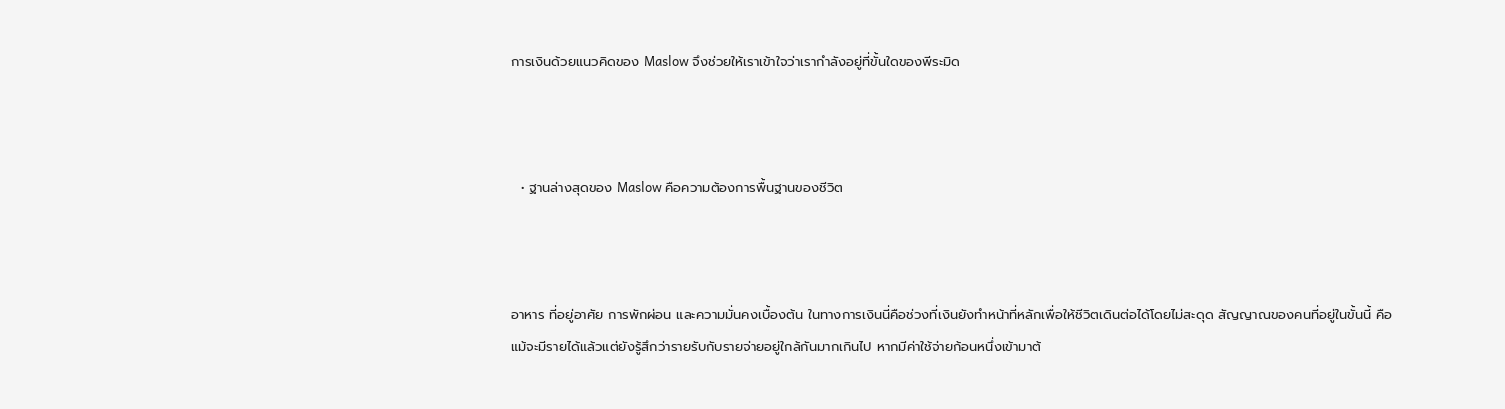การเงินด้วยแนวคิดของ Maslow จึงช่วยให้เราเข้าใจว่าเรากำลังอยู่ที่ขั้นใดของพีระมิด



  • ฐานล่างสุดของ Maslow คือความต้องการพื้นฐานของชีวิต



อาหาร ที่อยู่อาศัย การพักผ่อน และความมั่นคงเบื้องต้น ในทางการเงินนี่คือช่วงที่เงินยังทำหน้าที่หลักเพื่อให้ชีวิตเดินต่อได้โดยไม่สะดุด สัญญาณของคนที่อยู่ในขั้นนี้ คือ แม้จะมีรายได้แล้วแต่ยังรู้สึกว่ารายรับกับรายจ่ายอยู่ใกล้กันมากเกินไป หากมีค่าใช้จ่ายก้อนหนึ่งเข้ามาต้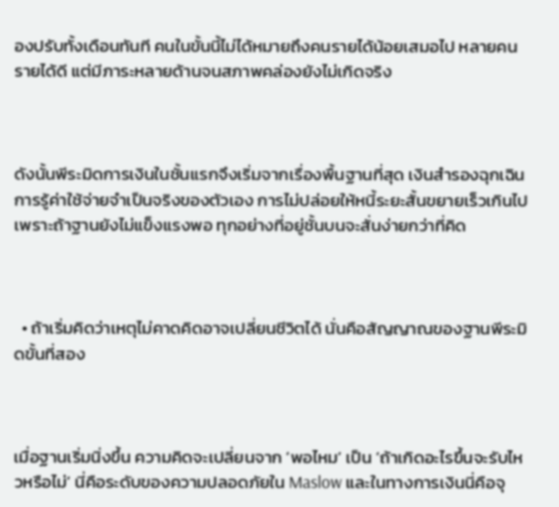องปรับทั้งเดือนทันที คนในขั้นนี้ไม่ได้หมายถึงคนรายได้น้อยเสมอไป หลายคนรายได้ดี แต่มีภาระหลายด้านจนสภาพคล่องยังไม่เกิดจริง



ดังนั้นพีระมิดการเงินในชั้นแรกจึงเริ่มจากเรื่องพื้นฐานที่สุด เงินสำรองฉุกเฉิน การรู้ค่าใช้จ่ายจำเป็นจริงของตัวเอง การไม่ปล่อยให้หนี้ระยะสั้นขยายเร็วเกินไป เพราะถ้าฐานยังไม่แข็งแรงพอ ทุกอย่างที่อยู่ชั้นบนจะสั่นง่ายกว่าที่คิด



  • ถ้าเริ่มคิดว่าเหตุไม่คาดคิดอาจเปลี่ยนชีวิตได้ นั่นคือสัญญาณของฐานพีระมิดขั้นที่สอง



เมื่อฐานเริ่มนิ่งขึ้น ความคิดจะเปลี่ยนจาก ‘พอไหม’ เป็น ‘ถ้าเกิดอะไรขึ้นจะรับไหวหรือไม่’ นี่คือระดับของความปลอดภัยใน Maslow และในทางการเงินนี่คือจุ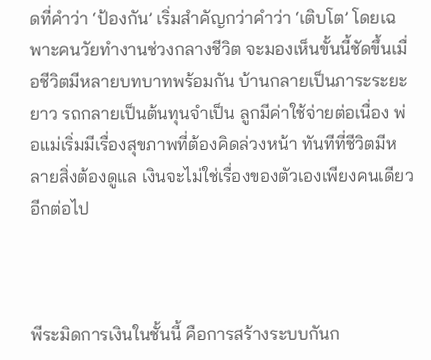ดที่คำว่า ‘ป้องกัน’ เริ่มสำคัญกว่าคำว่า ‘เติบโต’ โดยเฉพาะคนวัยทำงานช่วงกลางชีวิต จะมองเห็นขั้นนี้ชัดขึ้นเมื่อชีวิตมีหลายบทบาทพร้อมกัน บ้านกลายเป็นภาระระยะยาว รถกลายเป็นต้นทุนจำเป็น ลูกมีค่าใช้จ่ายต่อเนื่อง พ่อแม่เริ่มมีเรื่องสุขภาพที่ต้องคิดล่วงหน้า ทันทีที่ชีวิตมีหลายสิ่งต้องดูแล เงินจะไม่ใช่เรื่องของตัวเองเพียงคนเดียวอีกต่อไป



พีระมิดการเงินในชั้นนี้ คือการสร้างระบบกันก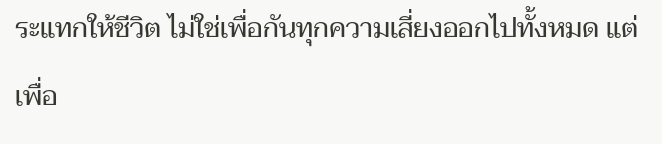ระแทกให้ชีวิต ไม่ใช่เพื่อกันทุกความเสี่ยงออกไปทั้งหมด แต่เพื่อ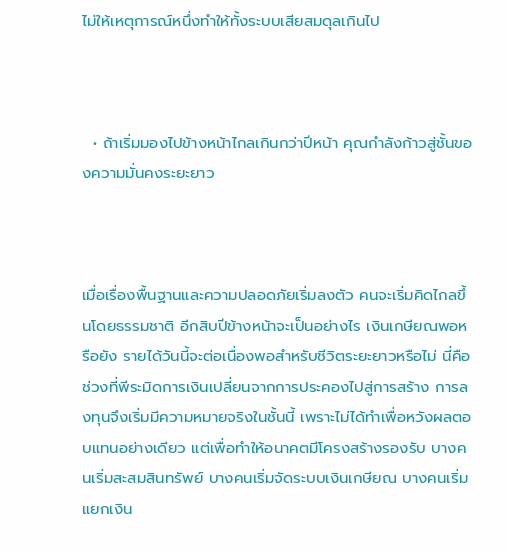ไม่ให้เหตุการณ์หนึ่งทำให้ทั้งระบบเสียสมดุลเกินไป



  • ถ้าเริ่มมองไปข้างหน้าไกลเกินกว่าปีหน้า คุณกำลังก้าวสู่ชั้นของความมั่นคงระยะยาว



เมื่อเรื่องพื้นฐานและความปลอดภัยเริ่มลงตัว คนจะเริ่มคิดไกลขึ้นโดยธรรมชาติ อีกสิบปีข้างหน้าจะเป็นอย่างไร เงินเกษียณพอหรือยัง รายได้วันนี้จะต่อเนื่องพอสำหรับชีวิตระยะยาวหรือไม่ นี่คือช่วงที่พีระมิดการเงินเปลี่ยนจากการประคองไปสู่การสร้าง การลงทุนจึงเริ่มมีความหมายจริงในชั้นนี้ เพราะไม่ได้ทำเพื่อหวังผลตอบแทนอย่างเดียว แต่เพื่อทำให้อนาคตมีโครงสร้างรองรับ บางคนเริ่มสะสมสินทรัพย์ บางคนเริ่มจัดระบบเงินเกษียณ บางคนเริ่มแยกเงิน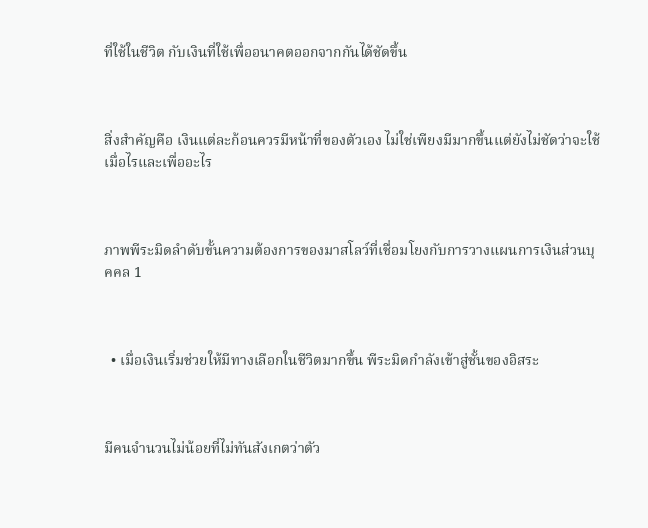ที่ใช้ในชีวิต กับเงินที่ใช้เพื่ออนาคตออกจากกันได้ชัดขึ้น



สิ่งสำคัญคือ เงินแต่ละก้อนควรมีหน้าที่ของตัวเอง ไม่ใช่เพียงมีมากขึ้นแต่ยังไม่ชัดว่าจะใช้เมื่อไรและเพื่ออะไร



ภาพพีระมิดลำดับขั้นความต้องการของมาสโลว์ที่เชื่อมโยงกับการวางแผนการเงินส่วนบุคคล 1



  • เมื่อเงินเริ่มช่วยให้มีทางเลือกในชีวิตมากขึ้น พีระมิดกำลังเข้าสู่ชั้นของอิสระ



มีคนจำนวนไม่น้อยที่ไม่ทันสังเกตว่าตัว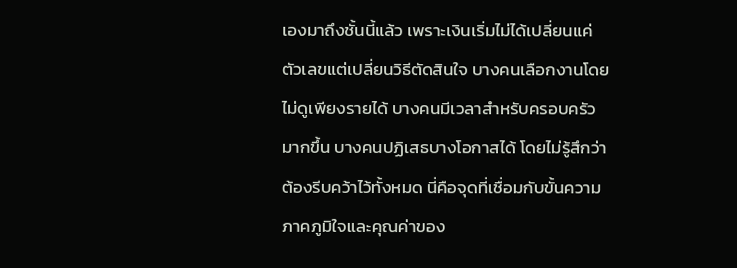เองมาถึงชั้นนี้แล้ว เพราะเงินเริ่มไม่ได้เปลี่ยนแค่ตัวเลขแต่เปลี่ยนวิธีตัดสินใจ บางคนเลือกงานโดยไม่ดูเพียงรายได้ บางคนมีเวลาสำหรับครอบครัวมากขึ้น บางคนปฏิเสธบางโอกาสได้ โดยไม่รู้สึกว่าต้องรีบคว้าไว้ทั้งหมด นี่คือจุดที่เชื่อมกับขั้นความภาคภูมิใจและคุณค่าของ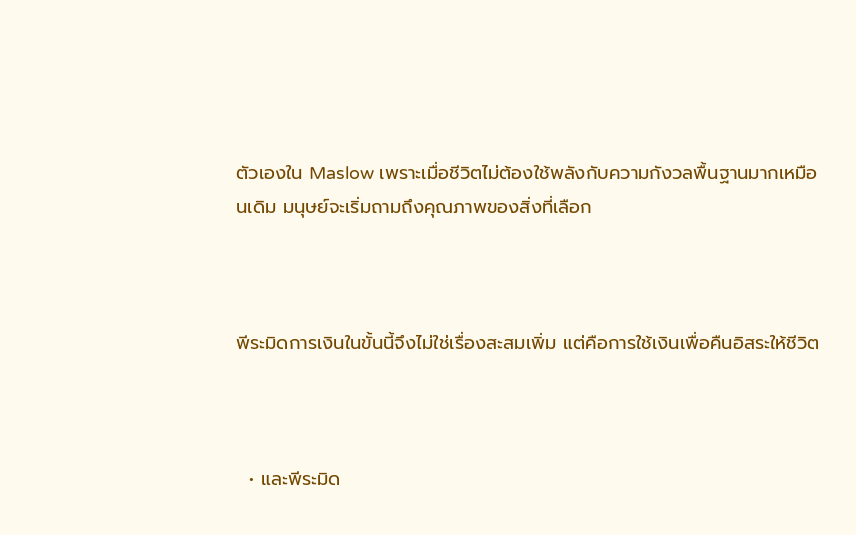ตัวเองใน Maslow เพราะเมื่อชีวิตไม่ต้องใช้พลังกับความกังวลพื้นฐานมากเหมือนเดิม มนุษย์จะเริ่มถามถึงคุณภาพของสิ่งที่เลือก



พีระมิดการเงินในขั้นนี้จึงไม่ใช่เรื่องสะสมเพิ่ม แต่คือการใช้เงินเพื่อคืนอิสระให้ชีวิต



  • และพีระมิด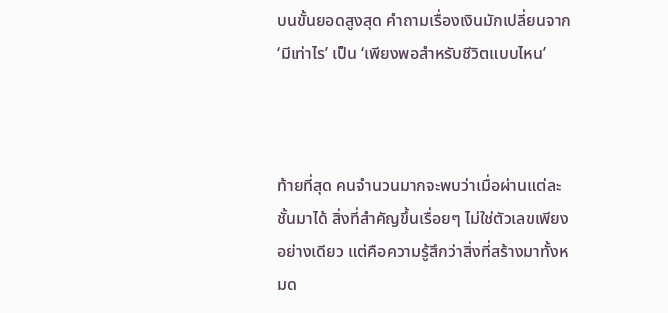บนขั้นยอดสูงสุด คำถามเรื่องเงินมักเปลี่ยนจาก ‘มีเท่าไร’ เป็น ‘เพียงพอสำหรับชีวิตแบบไหน’



ท้ายที่สุด คนจำนวนมากจะพบว่าเมื่อผ่านแต่ละชั้นมาได้ สิ่งที่สำคัญขึ้นเรื่อยๆ ไม่ใช่ตัวเลขเพียงอย่างเดียว แต่คือความรู้สึกว่าสิ่งที่สร้างมาทั้งหมด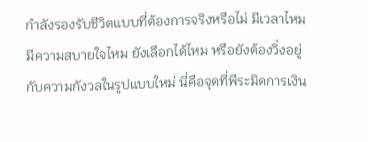กำลังรองรับชีวิตแบบที่ต้องการจริงหรือไม่ มีเวลาไหม มีความสบายใจไหม ยังเลือกได้ไหม หรือยังต้องวิ่งอยู่กับความกังวลในรูปแบบใหม่ นี่คือจุดที่พีระมิดการเงิน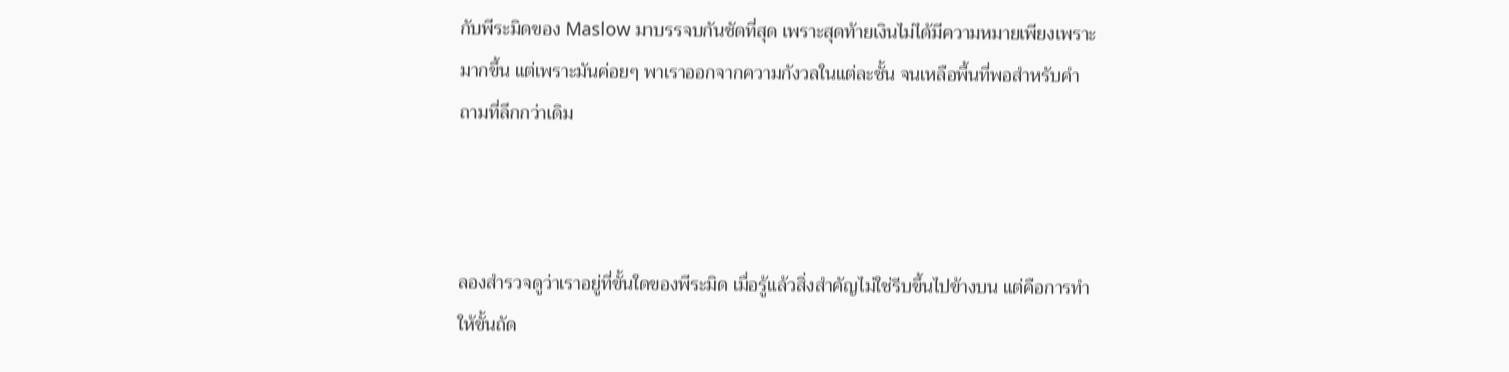กับพีระมิดของ Maslow มาบรรจบกันชัดที่สุด เพราะสุดท้ายเงินไม่ได้มีความหมายเพียงเพราะมากขึ้น แต่เพราะมันค่อยๆ พาเราออกจากความกังวลในแต่ละชั้น จนเหลือพื้นที่พอสำหรับคำถามที่ลึกกว่าเดิม



ลองสำรวจดูว่าเราอยู่ที่ขั้นใดของพีระมิด เมื่อรู้แล้วสิ่งสำคัญไม่ใช่รีบขึ้นไปข้างบน แต่คือการทำให้ขั้นถัด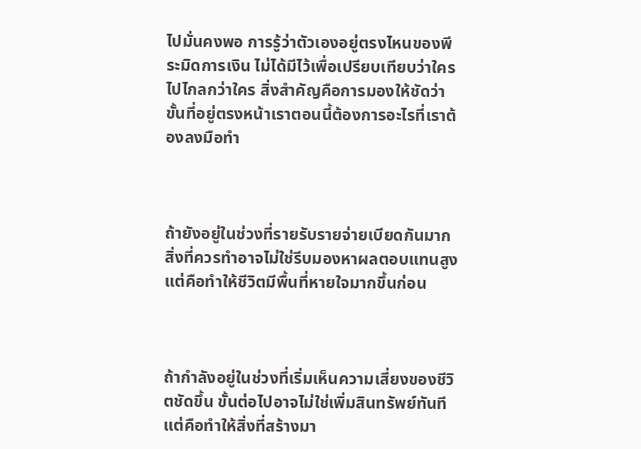ไปมั่นคงพอ การรู้ว่าตัวเองอยู่ตรงไหนของพีระมิดการเงิน ไม่ได้มีไว้เพื่อเปรียบเทียบว่าใครไปไกลกว่าใคร สิ่งสำคัญคือการมองให้ชัดว่าขั้นที่อยู่ตรงหน้าเราตอนนี้ต้องการอะไรที่เราต้องลงมือทำ



ถ้ายังอยู่ในช่วงที่รายรับรายจ่ายเบียดกันมาก สิ่งที่ควรทำอาจไม่ใช่รีบมองหาผลตอบแทนสูง แต่คือทำให้ชีวิตมีพื้นที่หายใจมากขึ้นก่อน



ถ้ากำลังอยู่ในช่วงที่เริ่มเห็นความเสี่ยงของชีวิตชัดขึ้น ขั้นต่อไปอาจไม่ใช่เพิ่มสินทรัพย์ทันที แต่คือทำให้สิ่งที่สร้างมา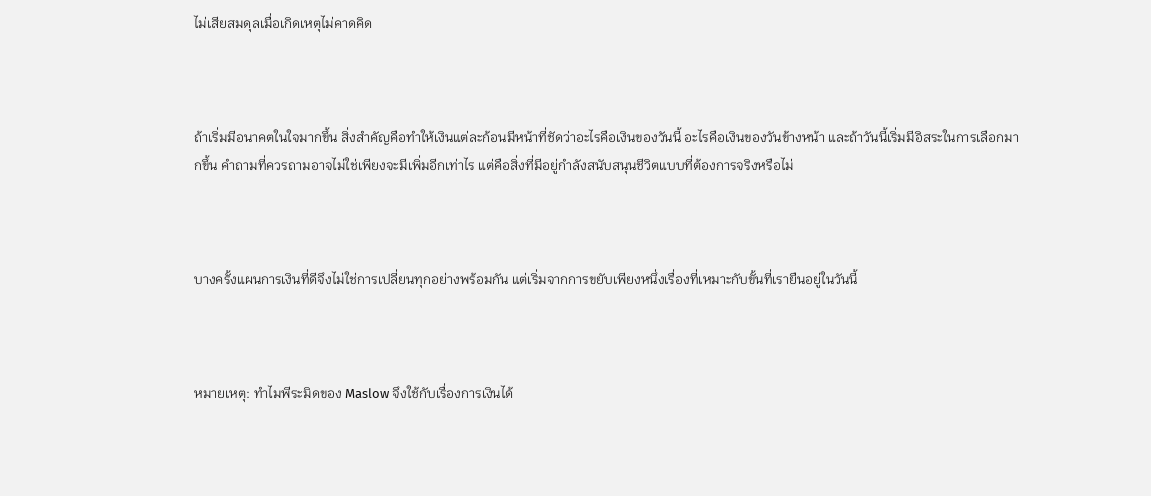ไม่เสียสมดุลเมื่อเกิดเหตุไม่คาดคิด



ถ้าเริ่มมีอนาคตในใจมากขึ้น สิ่งสำคัญคือทำให้เงินแต่ละก้อนมีหน้าที่ชัดว่าอะไรคือเงินของวันนี้ อะไรคือเงินของวันข้างหน้า และถ้าวันนี้เริ่มมีอิสระในการเลือกมากขึ้น คำถามที่ควรถามอาจไม่ใช่เพียงจะมีเพิ่มอีกเท่าไร แต่คือสิ่งที่มีอยู่กำลังสนับสนุนชีวิตแบบที่ต้องการจริงหรือไม่



บางครั้งแผนการเงินที่ดีจึงไม่ใช่การเปลี่ยนทุกอย่างพร้อมกัน แต่เริ่มจากการขยับเพียงหนึ่งเรื่องที่เหมาะกับขั้นที่เรายืนอยู่ในวันนี้



หมายเหตุ: ทำไมพีระมิดของ Maslow จึงใช้กับเรื่องการเงินได้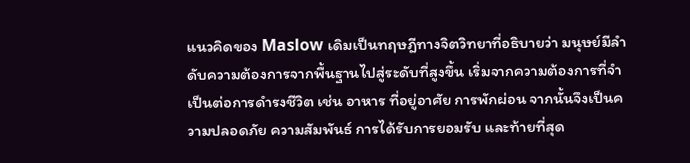แนวคิดของ Maslow เดิมเป็นทฤษฎีทางจิตวิทยาที่อธิบายว่า มนุษย์มีลำดับความต้องการจากพื้นฐานไปสู่ระดับที่สูงขึ้น เริ่มจากความต้องการที่จำเป็นต่อการดำรงชีวิต เช่น อาหาร ที่อยู่อาศัย การพักผ่อน จากนั้นจึงเป็นความปลอดภัย ความสัมพันธ์ การได้รับการยอมรับ และท้ายที่สุด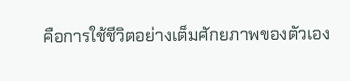คือการใช้ชีวิตอย่างเต็มศักยภาพของตัวเอง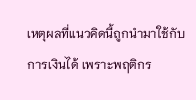เหตุผลที่แนวคิดนี้ถูกนำมาใช้กับการเงินได้ เพราะพฤติกร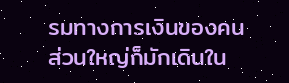รมทางการเงินของคนส่วนใหญ่ก็มักเดินใน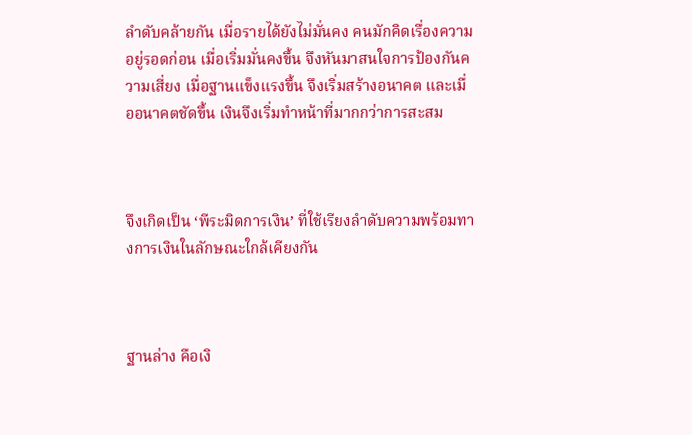ลำดับคล้ายกัน เมื่อรายได้ยังไม่มั่นคง คนมักคิดเรื่องความอยู่รอดก่อน เมื่อเริ่มมั่นคงขึ้น จึงหันมาสนใจการป้องกันความเสี่ยง เมื่อฐานแข็งแรงขึ้น จึงเริ่มสร้างอนาคต และเมื่ออนาคตชัดขึ้น เงินจึงเริ่มทำหน้าที่มากกว่าการสะสม



จึงเกิดเป็น ‘พีระมิดการเงิน’ ที่ใช้เรียงลำดับความพร้อมทางการเงินในลักษณะใกล้เคียงกัน



ฐานล่าง คือเงิ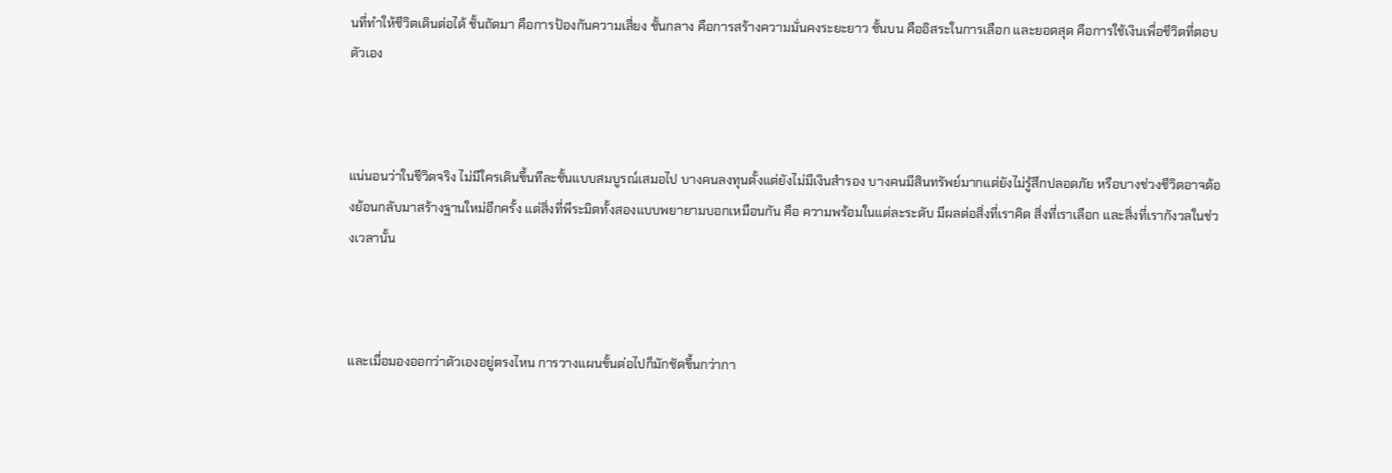นที่ทำให้ชีวิตเดินต่อได้ ชั้นถัดมา คือการป้องกันความเสี่ยง ชั้นกลาง คือการสร้างความมั่นคงระยะยาว ชั้นบน คืออิสระในการเลือก และยอดสุด คือการใช้เงินเพื่อชีวิตที่ตอบตัวเอง



แน่นอนว่าในชีวิตจริง ไม่มีใครเดินขึ้นทีละชั้นแบบสมบูรณ์เสมอไป บางคนลงทุนตั้งแต่ยังไม่มีเงินสำรอง บางคนมีสินทรัพย์มากแต่ยังไม่รู้สึกปลอดภัย หรือบางช่วงชีวิตอาจต้องย้อนกลับมาสร้างฐานใหม่อีกครั้ง แต่สิ่งที่พีระมิดทั้งสองแบบพยายามบอกเหมือนกัน คือ ความพร้อมในแต่ละระดับ มีผลต่อสิ่งที่เราคิด สิ่งที่เราเลือก และสิ่งที่เรากังวลในช่วงเวลานั้น



และเมื่อมองออกว่าตัวเองอยู่ตรงไหน การวางแผนขั้นต่อไปก็มักชัดขึ้นกว่ากา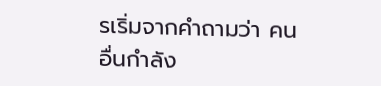รเริ่มจากคำถามว่า คนอื่นกำลัง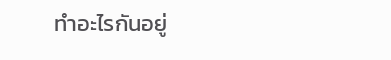ทำอะไรกันอยู่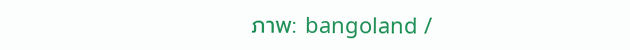ภาพ: bangoland /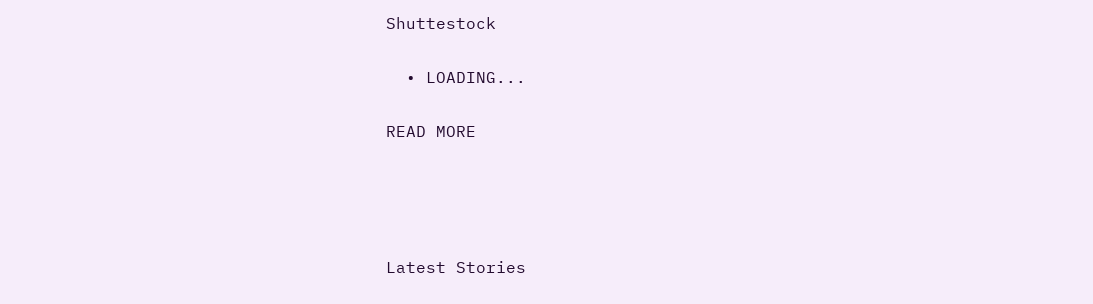Shuttestock

  • LOADING...

READ MORE




Latest Stories